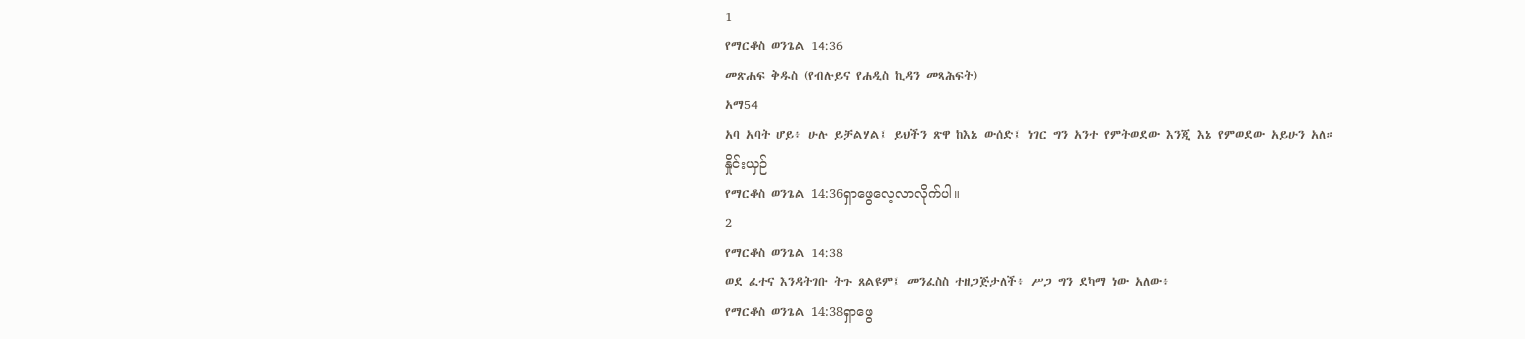1
የማርቆስ ወንጌል 14:36
መጽሐፍ ቅዱስ (የብሉይና የሐዲስ ኪዳን መጻሕፍት)
አማ54
አባ አባት ሆይ፥ ሁሉ ይቻልሃል፤ ይህችን ጽዋ ከእኔ ውሰድ፤ ነገር ግን አንተ የምትወደው እንጂ እኔ የምወደው አይሁን አለ።
နှိုင်းယှဉ်
የማርቆስ ወንጌል 14:36ရှာဖွေလေ့လာလိုက်ပါ။
2
የማርቆስ ወንጌል 14:38
ወደ ፈተና እንዳትገቡ ትጉ ጸልዩም፤ መንፈስስ ተዘጋጅታለች፥ ሥጋ ግን ደካማ ነው አለው፥
የማርቆስ ወንጌል 14:38ရှာဖွေ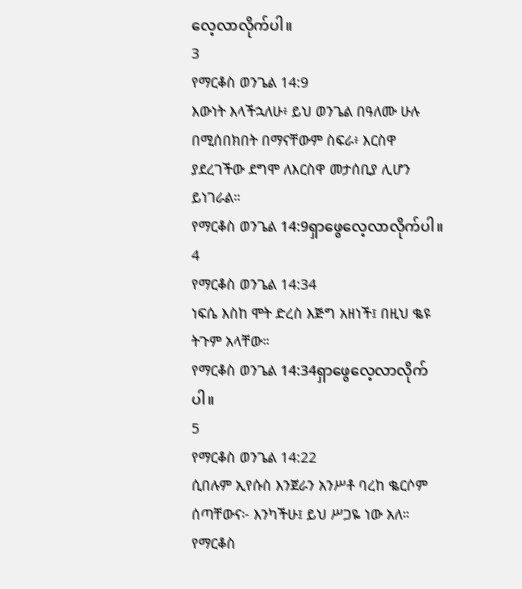လေ့လာလိုက်ပါ။
3
የማርቆስ ወንጌል 14:9
እውነት እላችኋለሁ፥ ይህ ወንጌል በዓለሙ ሁሉ በሚሰበክበት በማናቸውም ስፍራ፥ እርስዋ ያደረገችው ደግሞ ለእርስዋ መታሰቢያ ሊሆን ይነገራል።
የማርቆስ ወንጌል 14:9ရှာဖွေလေ့လာလိုက်ပါ။
4
የማርቆስ ወንጌል 14:34
ነፍሴ እስከ ሞት ድረስ እጅግ አዘነች፤ በዚህ ቈዩ ትጉም አላቸው።
የማርቆስ ወንጌል 14:34ရှာဖွေလေ့လာလိုက်ပါ။
5
የማርቆስ ወንጌል 14:22
ሲበሉም ኢየሱስ እንጀራን አንሥቶ ባረከ ቈርሶም ሰጣቸውና፦ እንካችሁ፤ ይህ ሥጋዬ ነው አለ።
የማርቆስ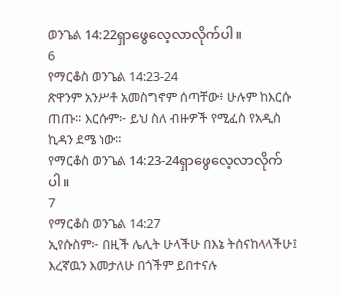ወንጌል 14:22ရှာဖွေလေ့လာလိုက်ပါ။
6
የማርቆስ ወንጌል 14:23-24
ጽዋንም አንሥቶ አመስግኖም ሰጣቸው፥ ሁሉም ከእርሱ ጠጡ። እርሱም፦ ይህ ስለ ብዙዎች የሚፈስ የአዲስ ኪዳን ደሜ ነው።
የማርቆስ ወንጌል 14:23-24ရှာဖွေလေ့လာလိုက်ပါ။
7
የማርቆስ ወንጌል 14:27
ኢየሱስም፦ በዚች ሌሊት ሁላችሁ በእኔ ትሰናከላላችሁ፤ እረኛዉን እመታለሁ በጎችም ይበተናሉ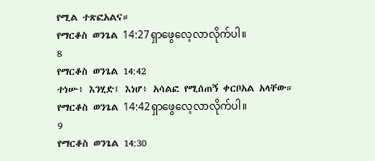የሚል ተጽፎአልና።
የማርቆስ ወንጌል 14:27ရှာဖွေလေ့လာလိုက်ပါ။
8
የማርቆስ ወንጌል 14:42
ተነሡ፥ እንሂድ፤ እነሆ፥ አሳልፎ የሚሰጠኝ ቀርቦአል አላቸው።
የማርቆስ ወንጌል 14:42ရှာဖွေလေ့လာလိုက်ပါ။
9
የማርቆስ ወንጌል 14:30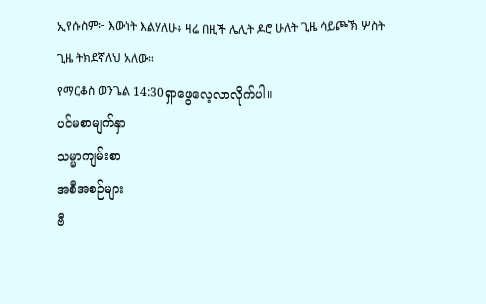ኢየሱስም፦ እውነት እልሃለሁ፥ ዛሬ በዚች ሌሊት ዶሮ ሁለት ጊዜ ሳይጮኽ ሦስት ጊዜ ትክደኛለህ አለው።
የማርቆስ ወንጌል 14:30ရှာဖွေလေ့လာလိုက်ပါ။
ပင်မစာမျက်နှာ
သမ္မာကျမ်းစာ
အစီအစဉ်များ
ဗီ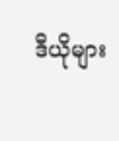ဒီယိုများ